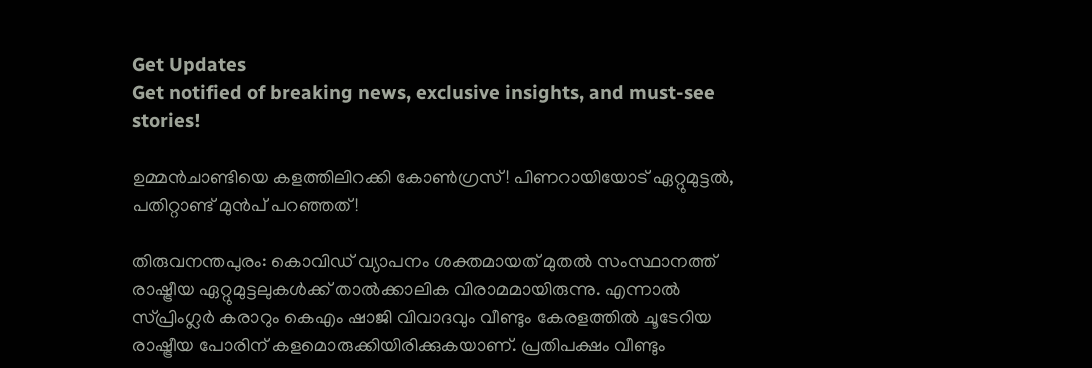Get Updates
Get notified of breaking news, exclusive insights, and must-see stories!

ഉമ്മൻചാണ്ടിയെ കളത്തിലിറക്കി കോൺഗ്രസ്! പിണറായിയോട് ഏറ്റുമുട്ടൽ, പതിറ്റാണ്ട് മുൻപ് പറഞ്ഞത്!

തിരുവനന്തപുരം: കൊവിഡ് വ്യാപനം ശക്തമായത് മുതൽ സംസ്ഥാനത്ത് രാഷ്ട്രീയ ഏറ്റുമുട്ടലുകൾക്ക് താൽക്കാലിക വിരാമമായിരുന്നു. എന്നാൽ സ്പ്രിംഗ്ലർ കരാറും കെഎം ഷാജി വിവാദവും വീണ്ടും കേരളത്തിൽ ചൂടേറിയ രാഷ്ട്രീയ പോരിന് കളമൊരുക്കിയിരിക്കുകയാണ്. പ്രതിപക്ഷം വീണ്ടും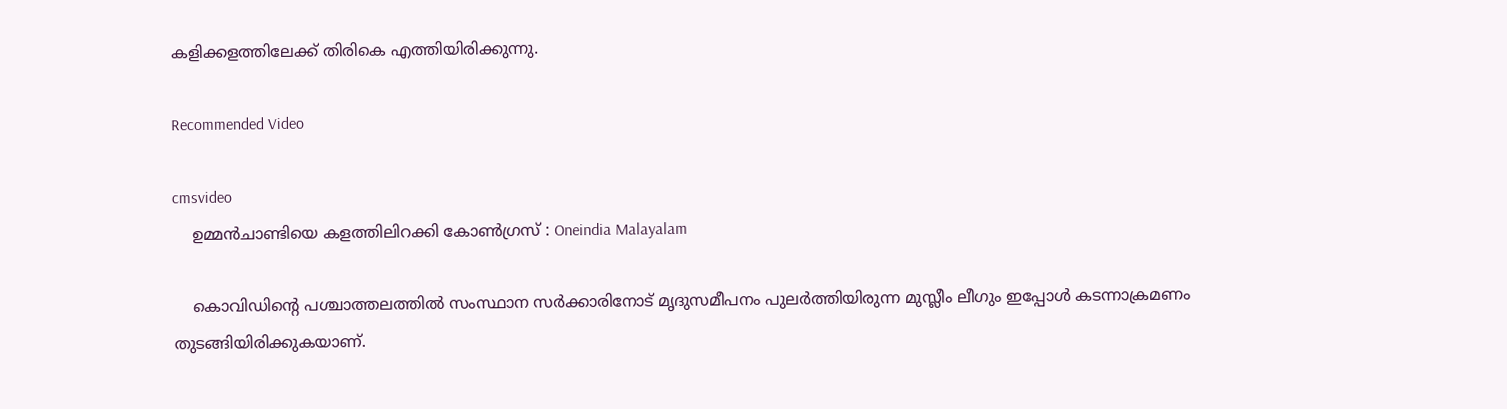കളിക്കളത്തിലേക്ക് തിരികെ എത്തിയിരിക്കുന്നു.

Recommended Video

cmsvideo
    ഉമ്മൻചാണ്ടിയെ കളത്തിലിറക്കി കോൺഗ്രസ് : Oneindia Malayalam

    കൊവിഡിന്റെ പശ്ചാത്തലത്തിൽ സംസ്ഥാന സർക്കാരിനോട് മൃദുസമീപനം പുലർത്തിയിരുന്ന മുസ്ലീം ലീഗും ഇപ്പോൾ കടന്നാക്രമണം തുടങ്ങിയിരിക്കുകയാണ്.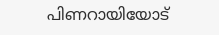പിണറായിയോട്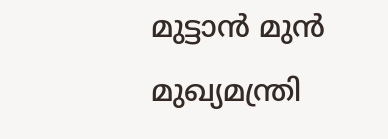മുട്ടാൻ മുൻ മുഖ്യമന്ത്രി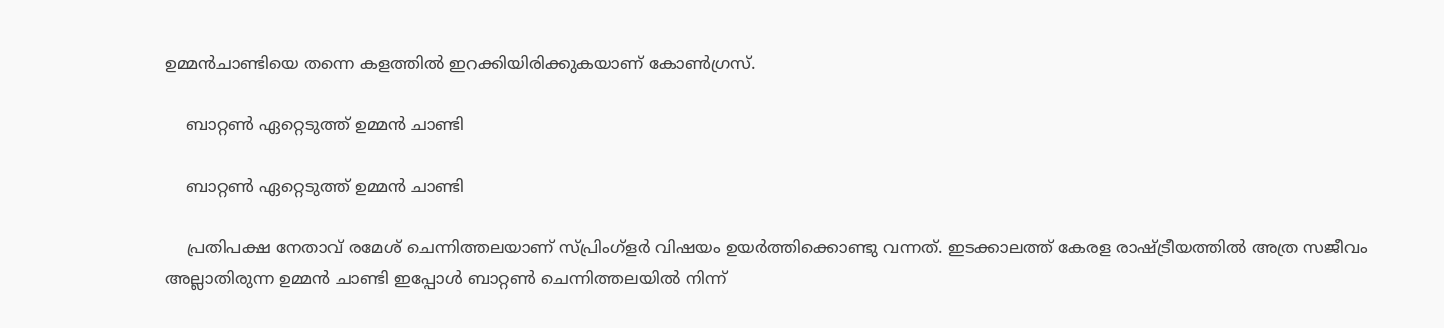ഉമ്മൻചാണ്ടിയെ തന്നെ കളത്തിൽ ഇറക്കിയിരിക്കുകയാണ് കോൺഗ്രസ്.

    ബാറ്റൺ ഏറ്റെടുത്ത് ഉമ്മൻ ചാണ്ടി

    ബാറ്റൺ ഏറ്റെടുത്ത് ഉമ്മൻ ചാണ്ടി

    പ്രതിപക്ഷ നേതാവ് രമേശ് ചെന്നിത്തലയാണ് സ്പ്രിംഗ്ളർ വിഷയം ഉയർത്തിക്കൊണ്ടു വന്നത്. ഇടക്കാലത്ത് കേരള രാഷ്ട്രീയത്തിൽ അത്ര സജീവം അല്ലാതിരുന്ന ഉമ്മൻ ചാണ്ടി ഇപ്പോൾ ബാറ്റൺ ചെന്നിത്തലയിൽ നിന്ന്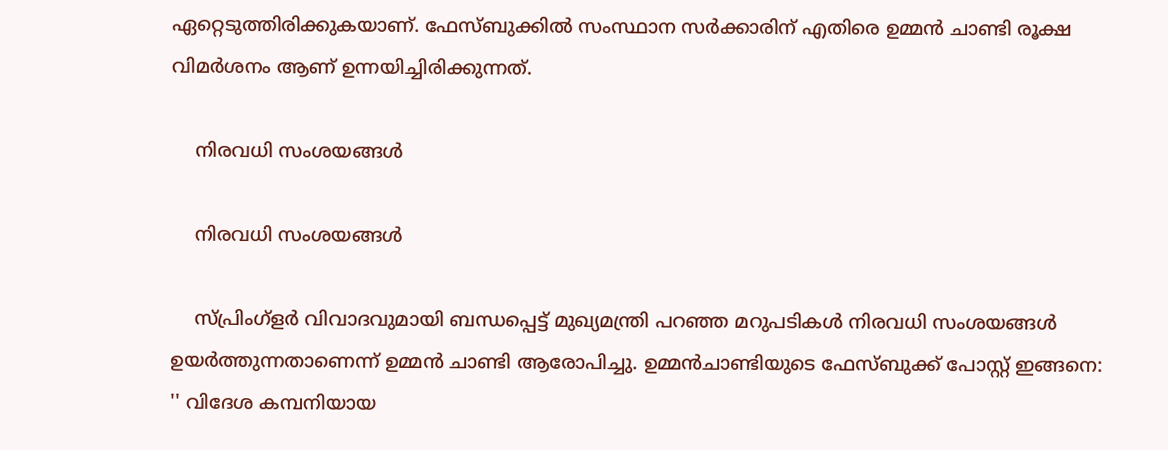ഏറ്റെടുത്തിരിക്കുകയാണ്. ഫേസ്ബുക്കിൽ സംസ്ഥാന സർക്കാരിന് എതിരെ ഉമ്മൻ ചാണ്ടി രൂക്ഷ വിമർശനം ആണ് ഉന്നയിച്ചിരിക്കുന്നത്.

    നിരവധി സംശയങ്ങള്‍

    നിരവധി സംശയങ്ങള്‍

    സ്പ്രിംഗ്ളർ വിവാദവുമായി ബന്ധപ്പെട്ട് മുഖ്യമന്ത്രി പറഞ്ഞ മറുപടികള്‍ നിരവധി സംശയങ്ങള്‍ ഉയര്‍ത്തുന്നതാണെന്ന് ഉമ്മൻ ചാണ്ടി ആരോപിച്ചു. ഉമ്മൻചാണ്ടിയുടെ ഫേസ്ബുക്ക് പോസ്റ്റ് ഇങ്ങനെ: '' വിദേശ കമ്പനിയായ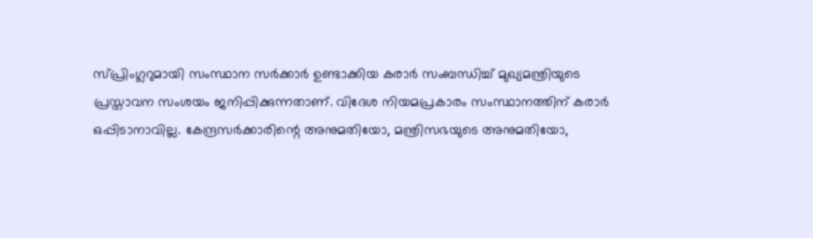സ്പ്രിംഗ്ലറുമായി സംസ്ഥാന സര്‍ക്കാര്‍ ഉണ്ടാക്കിയ കരാര്‍ സംബന്ധിച്ച് മുഖ്യമന്ത്രിയുടെ പ്രസ്താവന സംശയം ജനിപ്പിക്കുന്നതാണ്. വിദേശ നിയമപ്രകാരം സംസ്ഥാനത്തിന് കരാര്‍ ഒപ്പിടാനാവില്ല. കേന്ദ്രസര്‍ക്കാരിന്റെ അനുമതിയോ, മന്ത്രിസഭയുടെ അനുമതിയോ,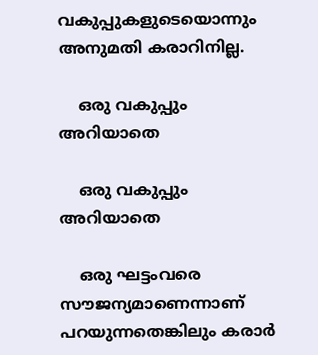വകുപ്പുകളുടെയൊന്നും അനുമതി കരാറിനില്ല.

    ഒരു വകുപ്പും അറിയാതെ

    ഒരു വകുപ്പും അറിയാതെ

    ഒരു ഘട്ടംവരെ സൗജന്യമാണെന്നാണ് പറയുന്നതെങ്കിലും കരാര്‍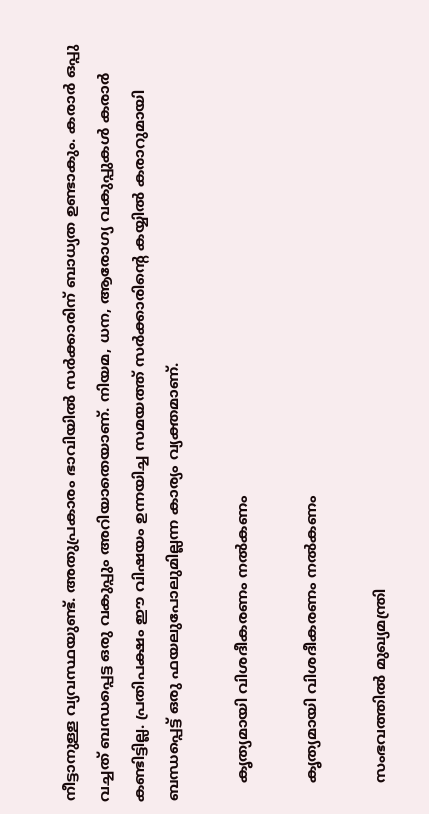നീട്ടാനുള്ള വ്യവസ്ഥയുണ്ട്. അതുപ്രകാരം ഭാവിയില്‍ സര്‍ക്കാരിന് ബാധ്യത ഉണ്ടാകും. കരാര്‍ ഒപ്പു വച്ചത് ബന്ധപ്പെട്ട ഒരു വകുപ്പും അറിയാതെയാണ്. നിയമ, ധന, ആരോഗ്യ വകുപ്പുകള്‍ കരാര്‍ കണ്ടിട്ടില്ല. പ്രതിപക്ഷം ഈ വിഷയം ഉന്നയിച്ച സമയത്ത് സര്‍ക്കാരിന്റെ കയ്യില്‍ കരാറുമായി ബന്ധപ്പെട്ട് ഒരു ഫയലുപോലുമില്ലന്ന കാര്യം വ്യക്തമാണ്.

    കൃത്യമായി വിശദീകരണം നല്‍കണം

    കൃത്യമായി വിശദീകരണം നല്‍കണം

    സംഭവത്തില്‍ മുഖ്യമന്ത്രി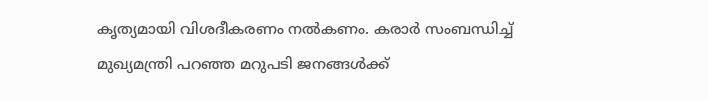കൃത്യമായി വിശദീകരണം നല്‍കണം. കരാര്‍ സംബന്ധിച്ച് മുഖ്യമന്ത്രി പറഞ്ഞ മറുപടി ജനങ്ങള്‍ക്ക്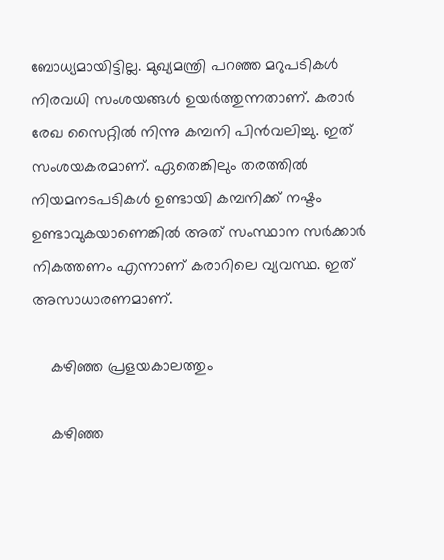ബോധ്യമായിട്ടില്ല. മുഖ്യമന്ത്രി പറഞ്ഞ മറുപടികള്‍ നിരവധി സംശയങ്ങള്‍ ഉയര്‍ത്തുന്നതാണ്. കരാര്‍ രേഖ സൈറ്റില്‍ നിന്നു കമ്പനി പിന്‍വലിച്ചു. ഇത് സംശയകരമാണ്. ഏതെങ്കിലും തരത്തില്‍ നിയമനടപടികള്‍ ഉണ്ടായി കമ്പനിക്ക് നഷ്ടം ഉണ്ടാവുകയാണെങ്കില്‍ അത് സംസ്ഥാന സര്‍ക്കാര്‍ നികത്തണം എന്നാണ് കരാറിലെ വ്യവസ്ഥ. ഇത് അസാധാരണമാണ്.

    കഴിഞ്ഞ പ്രളയകാലത്തും

    കഴിഞ്ഞ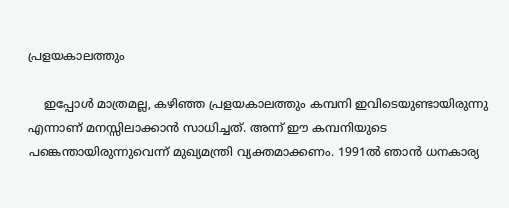പ്രളയകാലത്തും

    ഇപ്പോള്‍ മാത്രമല്ല, കഴിഞ്ഞ പ്രളയകാലത്തും കമ്പനി ഇവിടെയുണ്ടായിരുന്നു എന്നാണ് മനസ്സിലാക്കാന്‍ സാധിച്ചത്. അന്ന് ഈ കമ്പനിയുടെ പങ്കെന്തായിരുന്നുവെന്ന് മുഖ്യമന്ത്രി വ്യക്തമാക്കണം. 1991ല്‍ ഞാന്‍ ധനകാര്യ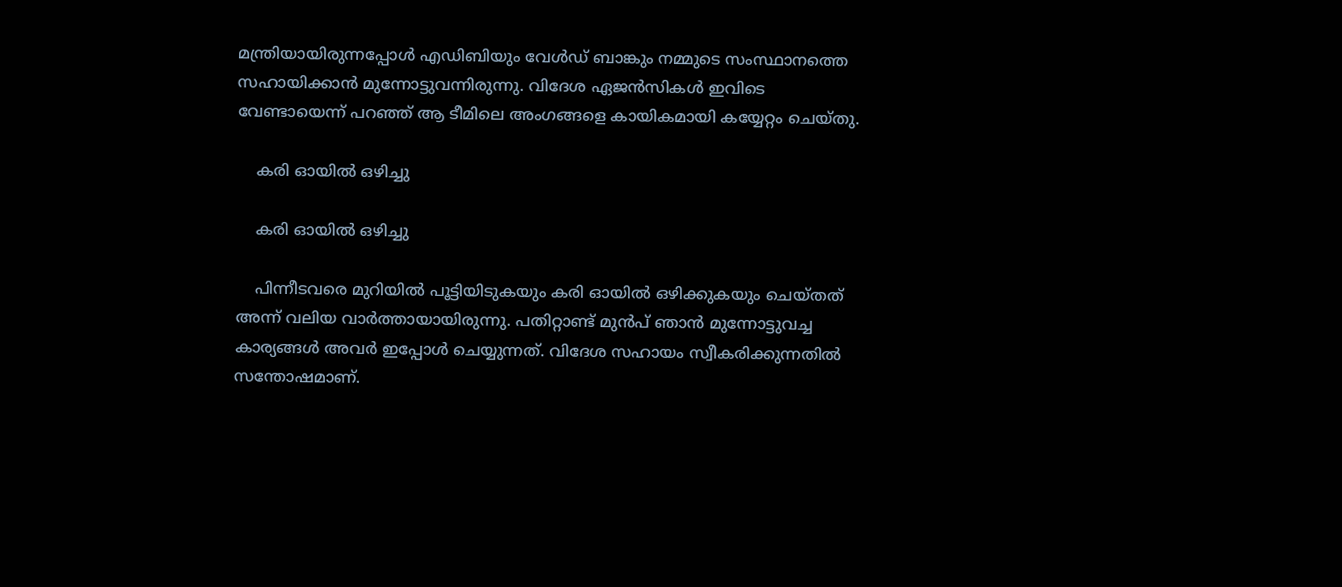മന്ത്രിയായിരുന്നപ്പോള്‍ എഡിബിയും വേള്‍ഡ് ബാങ്കും നമ്മുടെ സംസ്ഥാനത്തെ സഹായിക്കാന്‍ മുന്നോട്ടുവന്നിരുന്നു. വിദേശ ഏജന്‍സികള്‍ ഇവിടെ വേണ്ടായെന്ന് പറഞ്ഞ് ആ ടീമിലെ അംഗങ്ങളെ കായികമായി കയ്യേറ്റം ചെയ്തു.

    കരി ഓയില്‍ ഒഴിച്ചു

    കരി ഓയില്‍ ഒഴിച്ചു

    പിന്നീടവരെ മുറിയില്‍ പൂട്ടിയിടുകയും കരി ഓയില്‍ ഒഴിക്കുകയും ചെയ്തത് അന്ന് വലിയ വാര്‍ത്തായായിരുന്നു. പതിറ്റാണ്ട് മുന്‍പ് ഞാന്‍ മുന്നോട്ടുവച്ച കാര്യങ്ങള്‍ അവര്‍ ഇപ്പോള്‍ ചെയ്യുന്നത്. വിദേശ സഹായം സ്വീകരിക്കുന്നതില്‍ സന്തോഷമാണ്.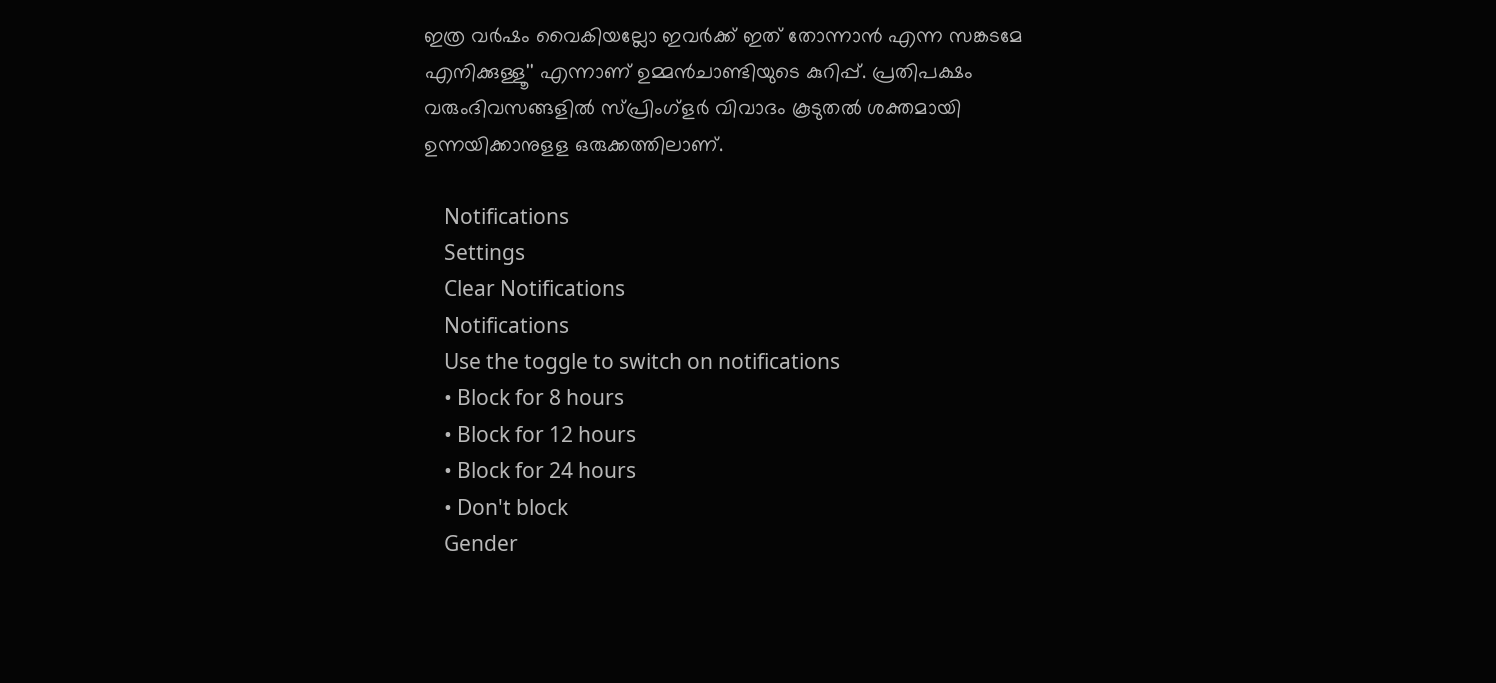ഇത്ര വര്‍ഷം വൈകിയല്ലോ ഇവര്‍ക്ക് ഇത് തോന്നാന്‍ എന്ന സങ്കടമേ എനിക്കുള്ളൂ'' എന്നാണ് ഉമ്മൻചാണ്ടിയുടെ കുറിപ്പ്. പ്രതിപക്ഷം വരുംദിവസങ്ങളിൽ സ്പ്രിംഗ്ളർ വിവാദം കൂടുതൽ ശക്തമായി ഉന്നയിക്കാനുളള ഒരുക്കത്തിലാണ്.

    Notifications
    Settings
    Clear Notifications
    Notifications
    Use the toggle to switch on notifications
    • Block for 8 hours
    • Block for 12 hours
    • Block for 24 hours
    • Don't block
    Gender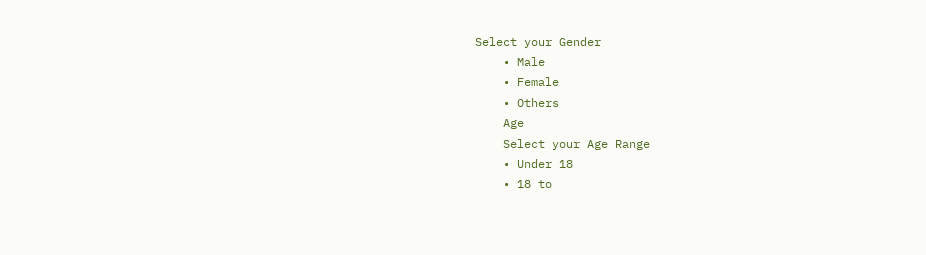Select your Gender
    • Male
    • Female
    • Others
    Age
    Select your Age Range
    • Under 18
    • 18 to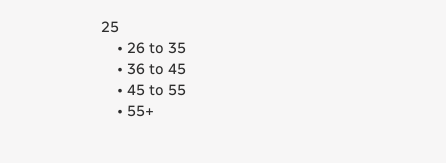25
    • 26 to 35
    • 36 to 45
    • 45 to 55
    • 55+